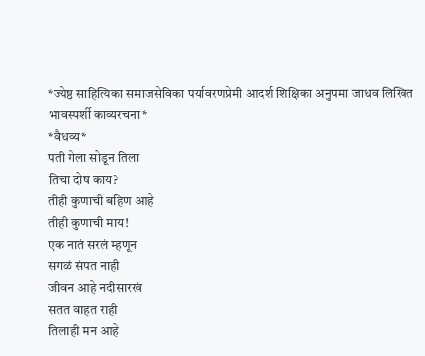*ज्येष्ठ साहित्यिका समाजसेविका पर्यावरणप्रेमी आदर्श शिक्षिका अनुपमा जाधव लिखित भावस्पर्शी काव्यरचना*
*वैधव्य*
पती गेला सोडून तिला
तिचा दोष काय?
तीही कुणाची बहिण आहे
तीही कुणाची माय!
एक नातं सरलं म्हणून
सगळं संपत नाही
जीवन आहे नदीसारखं
सतत वाहत राही
तिलाही मन आहे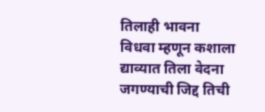तिलाही भावना
विधवा म्हणून कशाला
द्याव्यात तिला वेदना
जगण्याची जिद्द तिची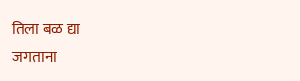तिला बळ द्या
जगताना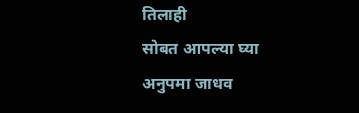तिलाही
सोबत आपल्या घ्या
अनुपमा जाधव